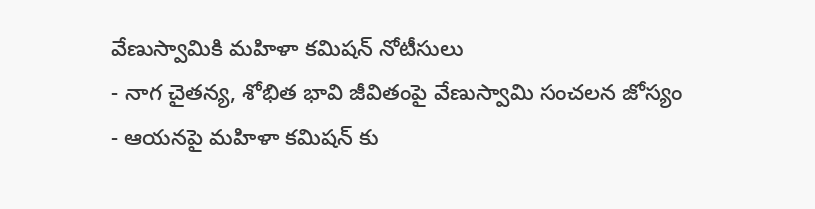వేణుస్వామికి మహిళా కమిషన్ నోటీసులు
- నాగ చైతన్య, శోభిత భావి జీవితంపై వేణుస్వామి సంచలన జోస్యం
- ఆయనపై మహిళా కమిషన్ కు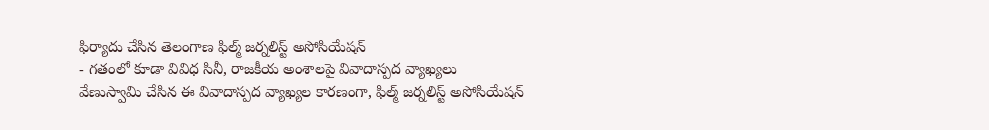ఫిర్యాదు చేసిన తెలంగాణ ఫిల్మ్ జర్నలిస్ట్ అసోసియేషన్
- గతంలో కూడా వివిధ సినీ, రాజకీయ అంశాలపై వివాదాస్పద వ్యాఖ్యలు
వేణుస్వామి చేసిన ఈ వివాదాస్పద వ్యాఖ్యల కారణంగా, ఫిల్మ్ జర్నలిస్ట్ అసోసియేషన్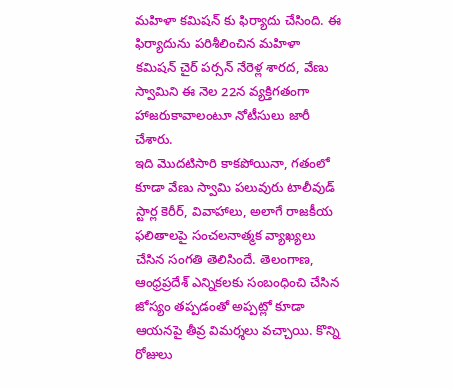మహిళా కమిషన్ కు ఫిర్యాదు చేసింది. ఈ ఫిర్యాదును పరిశీలించిన మహిళా కమిషన్ చైర్ పర్సన్ నేరెళ్ల శారద, వేణు స్వామిని ఈ నెల 22న వ్యక్తిగతంగా హాజరుకావాలంటూ నోటీసులు జారీ చేశారు.
ఇది మొదటిసారి కాకపోయినా, గతంలో కూడా వేణు స్వామి పలువురు టాలీవుడ్ స్టార్ల కెరీర్, వివాహాలు, అలాగే రాజకీయ ఫలితాలపై సంచలనాత్మక వ్యాఖ్యలు చేసిన సంగతి తెలిసిందే. తెలంగాణ, ఆంధ్రప్రదేశ్ ఎన్నికలకు సంబంధించి చేసిన జోస్యం తప్పడంతో అప్పట్లో కూడా ఆయనపై తీవ్ర విమర్శలు వచ్చాయి. కొన్ని రోజులు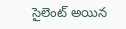సైలెంట్ అయిన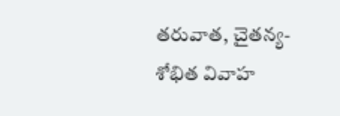తరువాత, చైతన్య-శోభిత వివాహ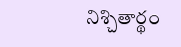నిశ్చితార్థం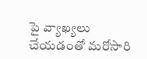పై వ్యాఖ్యలు చేయడంతో మరోసారి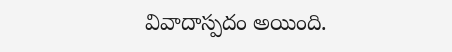వివాదాస్పదం అయింది.